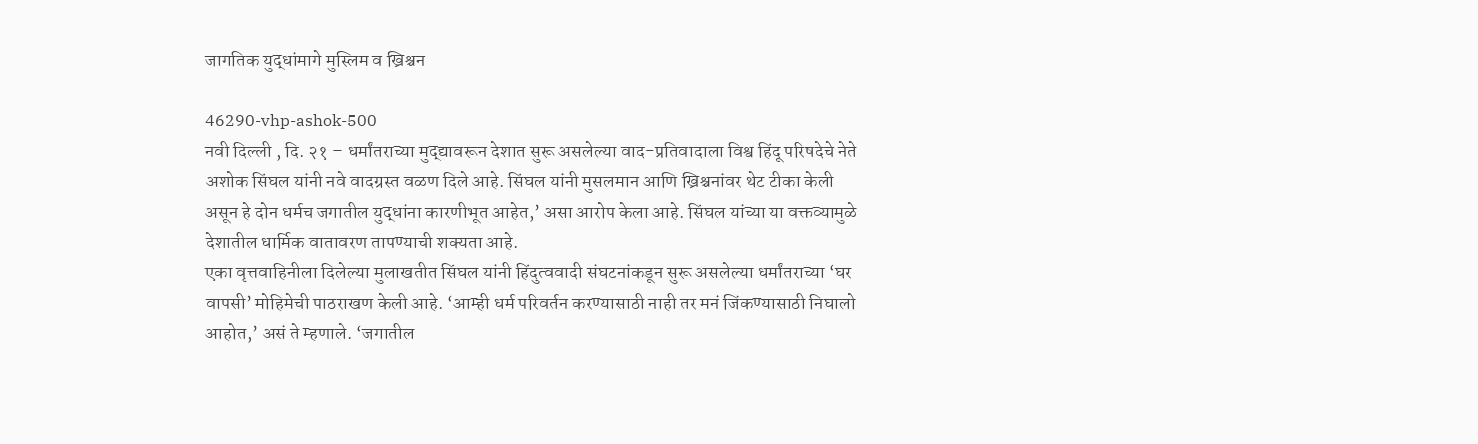जागतिक युद्धांमागे मुस्लिम व ख्रिश्चन

46290-vhp-ashok-500
नवी दिल्ली , दि. २१ – धर्मांतराच्या मुद्द्यावरून देशात सुरू असलेल्या वाद-प्रतिवादाला विश्व हिंदू परिषदेचे नेते अशोक सिंघल यांनी नवे वादग्रस्त वळण दिले आहे. सिंघल यांनी मुसलमान आणि ख्रिश्चनांवर थेट टीका केली असून हे दोन धर्मच जगातील युद्धांना कारणीभूत आहेत,’ असा आरोप केला आहे. सिंघल यांच्या या वक्तव्यामुळे देशातील धार्मिक वातावरण तापण्याची शक्यता आहे.
एका वृत्तवाहिनीला दिलेल्या मुलाखतीत सिंघल यांनी हिंदुत्ववादी संघटनांकडून सुरू असलेल्या धर्मांतराच्या ‘घर वापसी’ मोहिमेची पाठराखण केली आहे. ‘आम्ही धर्म परिवर्तन करण्यासाठी नाही तर मनं जिंकण्यासाठी निघालो आहोत,’ असं ते म्हणाले. ‘जगातील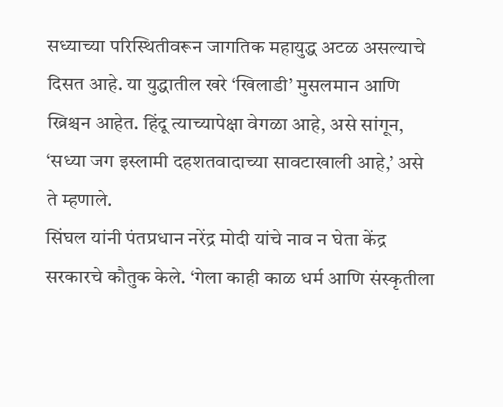सध्याच्या परिस्थितीवरून जागतिक महायुद्ध अटळ असल्याचे दिसत आहे. या युद्धातील खरे ‘खिलाडी’ मुसलमान आणि ख्रिश्चन आहेत. हिंदू त्याच्यापेक्षा वेगळा आहे, असे सांगून, ‘सध्या जग इस्लामी दहशतवादाच्या सावटाखाली आहे,’ असे ते म्हणाले.
सिंघल यांनी पंतप्रधान नरेंद्र मोदी यांचे नाव न घेता केंद्र सरकारचे कौतुक केले. ‘गेला काही काळ धर्म आणि संस्कृतीला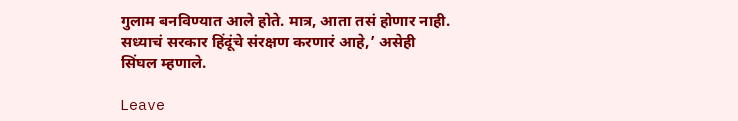गुलाम बनविण्यात आले होते. मात्र, आता तसं होणार नाही. सध्याचं सरकार हिंदूंचे संरक्षण करणारं आहे,’ असेही सिंघल म्हणाले.

Leave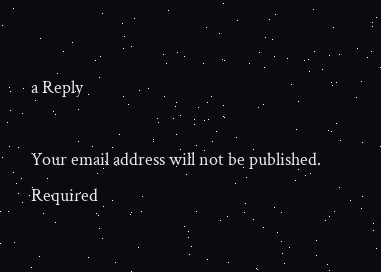a Reply

Your email address will not be published. Required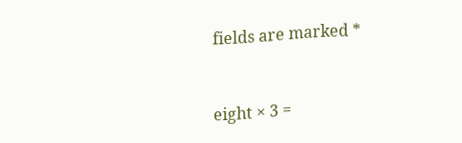fields are marked *


eight × 3 =